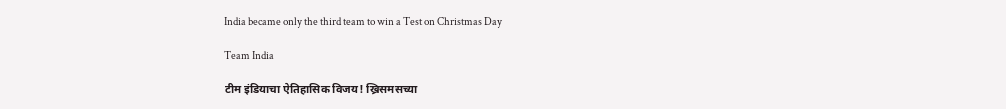India became only the third team to win a Test on Christmas Day

Team India

टीम इंडियाचा ऐतिहासिक विजय! ख्रिसमसच्या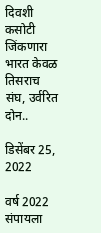दिवशी कसोटी जिंकणारा भारत केवळ तिसराच संघ, उर्वरित दोन..

डिसेंबर 25, 2022

वर्ष 2022 संपायला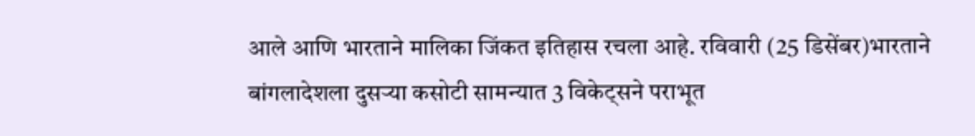आले आणि भारताने मालिका जिंकत इतिहास रचला आहे. रविवारी (25 डिसेंबर)भारताने बांगलादेशला दुसऱ्या कसोटी सामन्यात 3 विकेट्सने पराभूत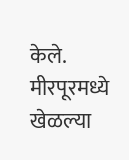केले. मीरपूरमध्ये खेळल्या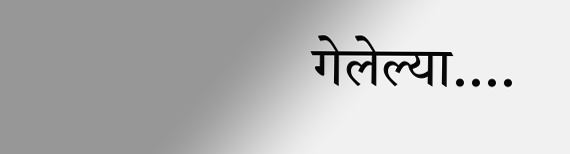गेलेल्या....